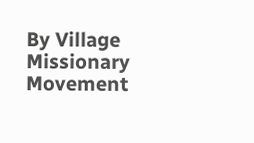By Village Missionary Movement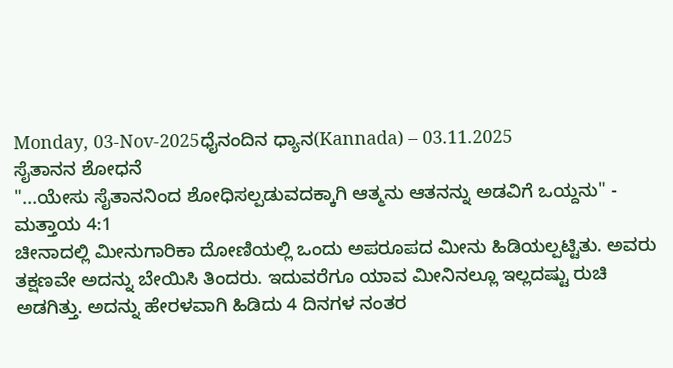Monday, 03-Nov-2025ಧೈನಂದಿನ ಧ್ಯಾನ(Kannada) – 03.11.2025
ಸೈತಾನನ ಶೋಧನೆ
"...ಯೇಸು ಸೈತಾನನಿಂದ ಶೋಧಿಸಲ್ಪಡುವದಕ್ಕಾಗಿ ಆತ್ಮನು ಆತನನ್ನು ಅಡವಿಗೆ ಒಯ್ದನು" - ಮತ್ತಾಯ 4:1
ಚೀನಾದಲ್ಲಿ ಮೀನುಗಾರಿಕಾ ದೋಣಿಯಲ್ಲಿ ಒಂದು ಅಪರೂಪದ ಮೀನು ಹಿಡಿಯಲ್ಪಟ್ಟಿತು. ಅವರು ತಕ್ಷಣವೇ ಅದನ್ನು ಬೇಯಿಸಿ ತಿಂದರು. ಇದುವರೆಗೂ ಯಾವ ಮೀನಿನಲ್ಲೂ ಇಲ್ಲದಷ್ಟು ರುಚಿ ಅಡಗಿತ್ತು. ಅದನ್ನು ಹೇರಳವಾಗಿ ಹಿಡಿದು 4 ದಿನಗಳ ನಂತರ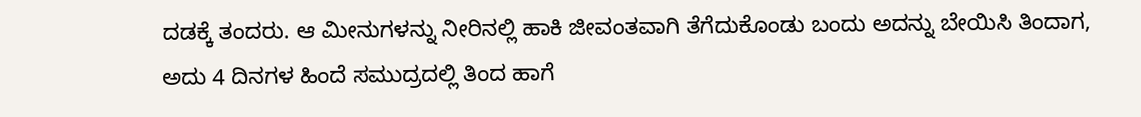ದಡಕ್ಕೆ ತಂದರು. ಆ ಮೀನುಗಳನ್ನು ನೀರಿನಲ್ಲಿ ಹಾಕಿ ಜೀವಂತವಾಗಿ ತೆಗೆದುಕೊಂಡು ಬಂದು ಅದನ್ನು ಬೇಯಿಸಿ ತಿಂದಾಗ, ಅದು 4 ದಿನಗಳ ಹಿಂದೆ ಸಮುದ್ರದಲ್ಲಿ ತಿಂದ ಹಾಗೆ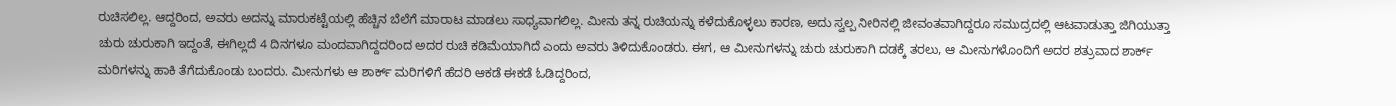ರುಚಿಸಲಿಲ್ಲ. ಆದ್ದರಿಂದ, ಅವರು ಅದನ್ನು ಮಾರುಕಟ್ಟೆಯಲ್ಲಿ ಹೆಚ್ಚಿನ ಬೆಲೆಗೆ ಮಾರಾಟ ಮಾಡಲು ಸಾಧ್ಯವಾಗಲಿಲ್ಲ. ಮೀನು ತನ್ನ ರುಚಿಯನ್ನು ಕಳೆದುಕೊಳ್ಳಲು ಕಾರಣ, ಅದು ಸ್ವಲ್ಪ ನೀರಿನಲ್ಲಿ ಜೀವಂತವಾಗಿದ್ದರೂ ಸಮುದ್ರದಲ್ಲಿ ಆಟವಾಡುತ್ತಾ ಜಿಗಿಯುತ್ತಾ ಚುರು ಚುರುಕಾಗಿ ಇದ್ದಂತೆ, ಈಗಿಲ್ಲದೆ 4 ದಿನಗಳೂ ಮಂದವಾಗಿದ್ದದರಿಂದ ಅದರ ರುಚಿ ಕಡಿಮೆಯಾಗಿದೆ ಎಂದು ಅವರು ತಿಳಿದುಕೊಂಡರು. ಈಗ, ಆ ಮೀನುಗಳನ್ನು ಚುರು ಚುರುಕಾಗಿ ದಡಕ್ಕೆ ತರಲು, ಆ ಮೀನುಗಳೊಂದಿಗೆ ಅದರ ಶತ್ರುವಾದ ಶಾರ್ಕ್ ಮರಿಗಳನ್ನು ಹಾಕಿ ತೆಗೆದುಕೊಂಡು ಬಂದರು. ಮೀನುಗಳು ಆ ಶಾರ್ಕ್ ಮರಿಗಳಿಗೆ ಹೆದರಿ ಆಕಡೆ ಈಕಡೆ ಓಡಿದ್ದರಿಂದ,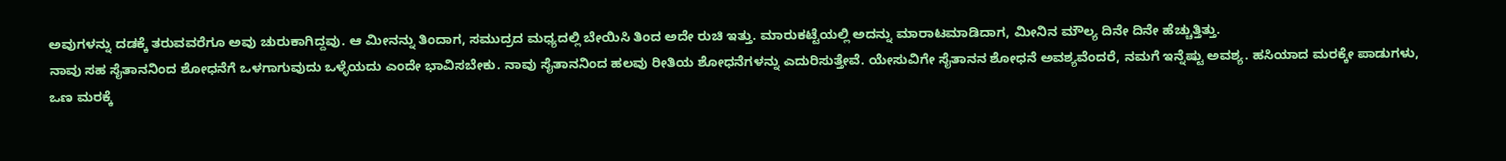ಅವುಗಳನ್ನು ದಡಕ್ಕೆ ತರುವವರೆಗೂ ಅವು ಚುರುಕಾಗಿದ್ದವು. ಆ ಮೀನನ್ನು ತಿಂದಾಗ, ಸಮುದ್ರದ ಮಧ್ಯದಲ್ಲಿ ಬೇಯಿಸಿ ತಿಂದ ಅದೇ ರುಚಿ ಇತ್ತು. ಮಾರುಕಟ್ಟೆಯಲ್ಲಿ ಅದನ್ನು ಮಾರಾಟಮಾಡಿದಾಗ, ಮೀನಿನ ಮೌಲ್ಯ ದಿನೇ ದಿನೇ ಹೆಚ್ಚುತ್ತಿತ್ತು.
ನಾವು ಸಹ ಸೈತಾನನಿಂದ ಶೋಧನೆಗೆ ಒಳಗಾಗುವುದು ಒಳ್ಳೆಯದು ಎಂದೇ ಭಾವಿಸಬೇಕು. ನಾವು ಸೈತಾನನಿಂದ ಹಲವು ರೀತಿಯ ಶೋಧನೆಗಳನ್ನು ಎದುರಿಸುತ್ತೇವೆ. ಯೇಸುವಿಗೇ ಸೈತಾನನ ಶೋಧನೆ ಅವಶ್ಯವೆಂದರೆ, ನಮಗೆ ಇನ್ನೆಷ್ಟು ಅವಶ್ಯ. ಹಸಿಯಾದ ಮರಕ್ಕೇ ಪಾಡುಗಳು, ಒಣ ಮರಕ್ಕೆ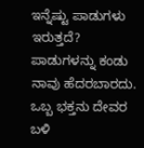ಇನ್ನೆಷ್ಟು ಪಾಡುಗಳು ಇರುತ್ತದೆ? ಪಾಡುಗಳನ್ನು ಕಂಡು ನಾವು ಹೆದರಬಾರದು. ಒಬ್ಬ ಭಕ್ತನು ದೇವರ ಬಳಿ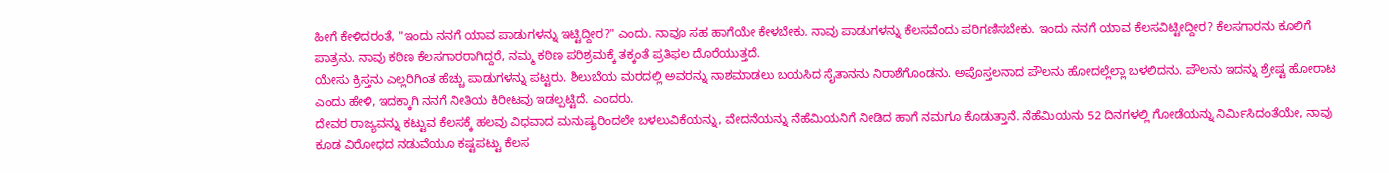ಹೀಗೆ ಕೇಳಿದರಂತೆ, "ಇಂದು ನನಗೆ ಯಾವ ಪಾಡುಗಳನ್ನು ಇಟ್ಟಿದ್ದೀರ?" ಎಂದು. ನಾವೂ ಸಹ ಹಾಗೆಯೇ ಕೇಳಬೇಕು. ನಾವು ಪಾಡುಗಳನ್ನು ಕೆಲಸವೆಂದು ಪರಿಗಣಿಸಬೇಕು. ಇಂದು ನನಗೆ ಯಾವ ಕೆಲಸವಿಟ್ಟೀದ್ದೀರ? ಕೆಲಸಗಾರನು ಕೂಲಿಗೆ ಪಾತ್ರನು. ನಾವು ಕಠಿಣ ಕೆಲಸಗಾರರಾಗಿದ್ದರೆ, ನಮ್ಮ ಕಠಿಣ ಪರಿಶ್ರಮಕ್ಕೆ ತಕ್ಕಂತೆ ಪ್ರತಿಫಲ ದೊರೆಯುತ್ತದೆ.
ಯೇಸು ಕ್ರಿಸ್ತನು ಎಲ್ಲರಿಗಿಂತ ಹೆಚ್ಚು ಪಾಡುಗಳನ್ನು ಪಟ್ಟರು. ಶಿಲುಬೆಯ ಮರದಲ್ಲಿ ಅವರನ್ನು ನಾಶಮಾಡಲು ಬಯಸಿದ ಸೈತಾನನು ನಿರಾಶೆಗೊಂಡನು. ಅಪೊಸ್ತಲನಾದ ಪೌಲನು ಹೋದಲ್ಲೆಲ್ಲಾ ಬಳಲಿದನು. ಪೌಲನು ಇದನ್ನು ಶ್ರೇಷ್ಟ ಹೋರಾಟ ಎಂದು ಹೇಳಿ, ಇದಕ್ಕಾಗಿ ನನಗೆ ನೀತಿಯ ಕಿರೀಟವು ಇಡಲ್ಪಟ್ಟಿದೆ. ಎಂದರು.
ದೇವರ ರಾಜ್ಯವನ್ನು ಕಟ್ಟುವ ಕೆಲಸಕ್ಕೆ ಹಲವು ವಿಧವಾದ ಮನುಷ್ಯರಿಂದಲೇ ಬಳಲುವಿಕೆಯನ್ನು, ವೇದನೆಯನ್ನು ನೆಹೆಮಿಯನಿಗೆ ನೀಡಿದ ಹಾಗೆ ನಮಗೂ ಕೊಡುತ್ತಾನೆ. ನೆಹೆಮಿಯನು 52 ದಿನಗಳಲ್ಲಿ ಗೋಡೆಯನ್ನು ನಿರ್ಮಿಸಿದಂತೆಯೇ, ನಾವು ಕೂಡ ವಿರೋಧದ ನಡುವೆಯೂ ಕಷ್ಟಪಟ್ಟು ಕೆಲಸ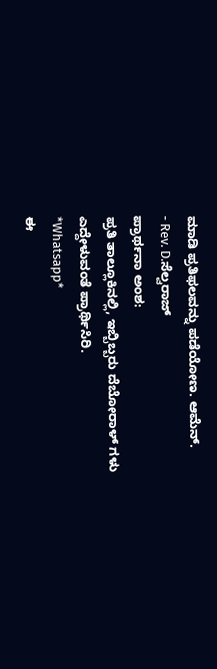ಮಾಡಿ ಪ್ರತಿಫಲವನ್ನು ಪಡೆಯೋಣ. ಆಮೆನ್.
- Rev. D.ಸೆಲ್ವರಾಜ್
ಪ್ರಾರ್ಥನಾ ಅಂಶ:
ಪ್ರತಿ ತಾಲ್ಲೂಕಿನಲ್ಲಿ, ಇಬ್ಬಿಬ್ಬರು ದೆಬೋರಾಳ್ ಗಳು ಎದ್ದೇಳುವಂತೆ ಪ್ರಾರ್ಥಿಸಿರಿ.
*Whatsapp*
ಈ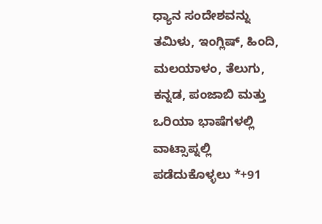ಧ್ಯಾನ ಸಂದೇಶವನ್ನು ತಮಿಳು, ಇಂಗ್ಲಿಷ್, ಹಿಂದಿ, ಮಲಯಾಳಂ, ತೆಲುಗು, ಕನ್ನಡ, ಪಂಜಾಬಿ ಮತ್ತು ಒರಿಯಾ ಭಾಷೆಗಳಲ್ಲಿ ವಾಟ್ಸಾಪ್ನಲ್ಲಿ ಪಡೆದುಕೊಳ್ಳಲು *+91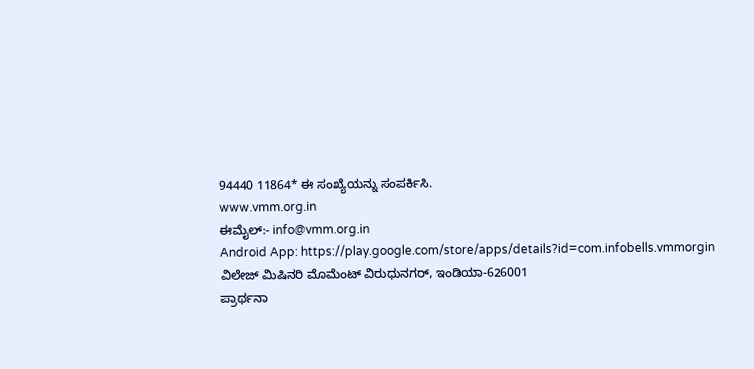94440 11864* ಈ ಸಂಖ್ಯೆಯನ್ನು ಸಂಪರ್ಕಿಸಿ.
www.vmm.org.in
ಈಮೈಲ್:- info@vmm.org.in
Android App: https://play.google.com/store/apps/details?id=com.infobells.vmmorgin
ವಿಲೇಜ್ ಮಿಷಿನರಿ ಮೊಮೆಂಟ್ ವಿರುಧುನಗರ್, ಇಂಡಿಯಾ-626001
ಪ್ರಾರ್ಥನಾ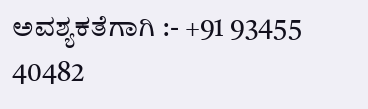ಅವಶ್ಯಕತೆಗಾಗಿ :- +91 93455 40482